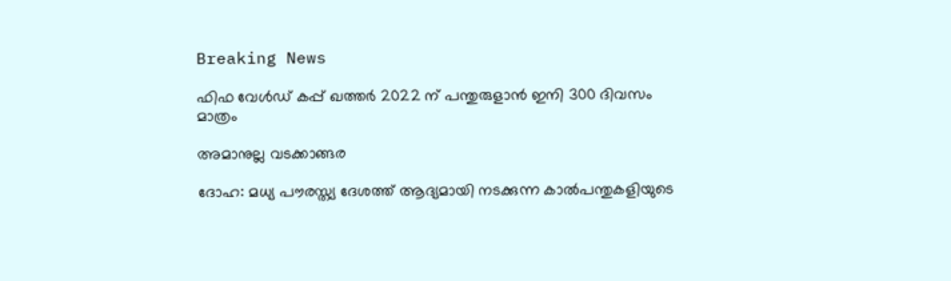Breaking News

ഫിഫ വേള്‍ഡ് കപ്പ് ഖത്തര്‍ 2022 ന് പന്തുരുളാന്‍ ഇനി 300 ദിവസം മാത്രം

അമാനുല്ല വടക്കാങ്ങര

ദോഹ: മധ്യ പൗരസ്ത്യ ദേശത്ത് ആദ്യമായി നടക്കുന്ന കാല്‍പന്തുകളിയുടെ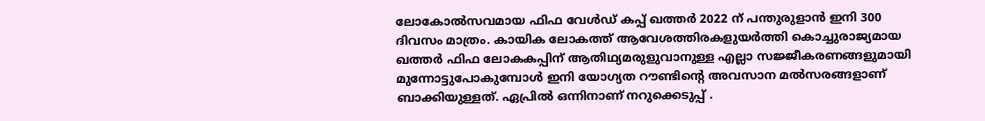ലോകോല്‍സവമായ ഫിഫ വേള്‍ഡ് കപ്പ് ഖത്തര്‍ 2022 ന് പന്തുരുളാന്‍ ഇനി 300 ദിവസം മാത്രം. കായിക ലോകത്ത് ആവേശത്തിരകളുയര്‍ത്തി കൊച്ചുരാജ്യമായ ഖത്തര്‍ ഫിഫ ലോകകപ്പിന് ആതിഥ്യമരുളുവാനുള്ള എല്ലാ സജ്ജീകരണങ്ങളുമായി മുന്നോട്ടുപോകുമ്പോള്‍ ഇനി യോഗ്യത റൗണ്ടിന്റെ അവസാന മല്‍സരങ്ങളാണ് ബാക്കിയുള്ളത്. ഏപ്രില്‍ ഒന്നിനാണ് നറുക്കെടുപ്പ് .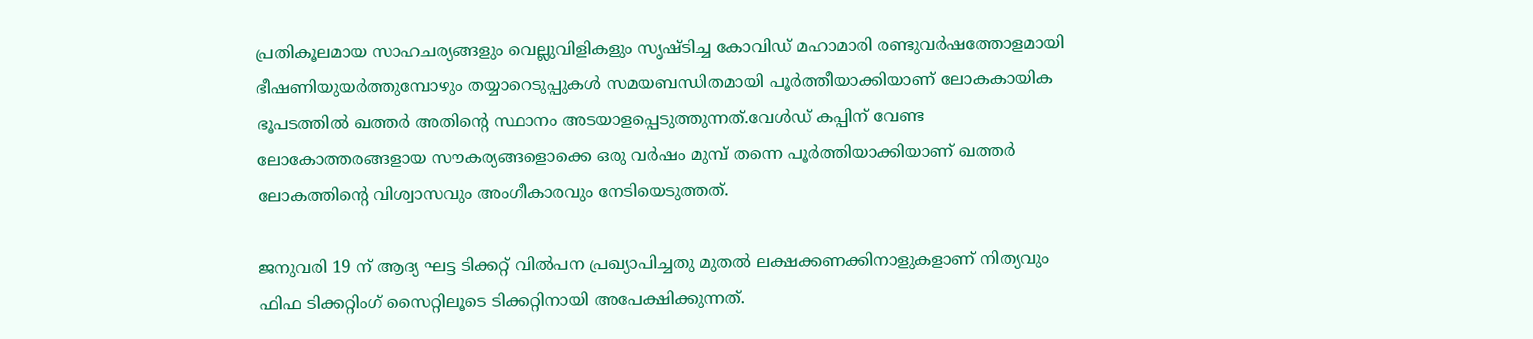പ്രതികൂലമായ സാഹചര്യങ്ങളും വെല്ലുവിളികളും സൃഷ്ടിച്ച കോവിഡ് മഹാമാരി രണ്ടുവര്‍ഷത്തോളമായി ഭീഷണിയുയര്‍ത്തുമ്പോഴും തയ്യാറെടുപ്പുകള്‍ സമയബന്ധിതമായി പൂര്‍ത്തീയാക്കിയാണ് ലോകകായിക ഭൂപടത്തില്‍ ഖത്തര്‍ അതിന്റെ സ്ഥാനം അടയാളപ്പെടുത്തുന്നത്.വേള്‍ഡ് കപ്പിന് വേണ്ട ലോകോത്തരങ്ങളായ സൗകര്യങ്ങളൊക്കെ ഒരു വര്‍ഷം മുമ്പ് തന്നെ പൂര്‍ത്തിയാക്കിയാണ് ഖത്തര്‍ ലോകത്തിന്റെ വിശ്വാസവും അംഗീകാരവും നേടിയെടുത്തത്.

ജനുവരി 19 ന് ആദ്യ ഘട്ട ടിക്കറ്റ് വില്‍പന പ്രഖ്യാപിച്ചതു മുതല്‍ ലക്ഷക്കണക്കിനാളുകളാണ് നിത്യവും ഫിഫ ടിക്കറ്റിംഗ് സൈറ്റിലൂടെ ടിക്കറ്റിനായി അപേക്ഷിക്കുന്നത്.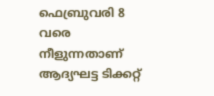ഫെബ്രുവരി 8 വരെ നീളുന്നതാണ് ആദ്യഘട്ട ടിക്കറ്റ്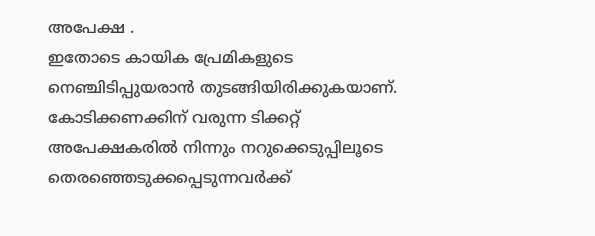അപേക്ഷ .
ഇതോടെ കായിക പ്രേമികളുടെ നെഞ്ചിടിപ്പുയരാന്‍ തുടങ്ങിയിരിക്കുകയാണ്. കോടിക്കണക്കിന് വരുന്ന ടിക്കറ്റ് അപേക്ഷകരില്‍ നിന്നും നറുക്കെടുപ്പിലൂടെ തെരഞ്ഞെടുക്കപ്പെടുന്നവര്‍ക്ക്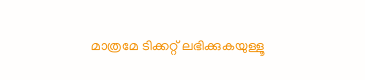മാത്രമേ ടിക്കറ്റ് ലഭിക്കുകയുള്ളൂ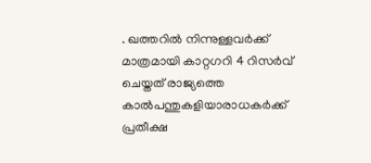. ഖത്തറില്‍ നിന്നുള്ളവര്‍ക്ക് മാത്രമായി കാറ്റഗറി 4 റിസര്‍വ് ചെയ്തത് രാജ്യത്തെ കാല്‍പന്തുകളിയാരാധകര്‍ക്ക് പ്രതീക്ഷ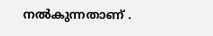നല്‍കുന്നതാണ് .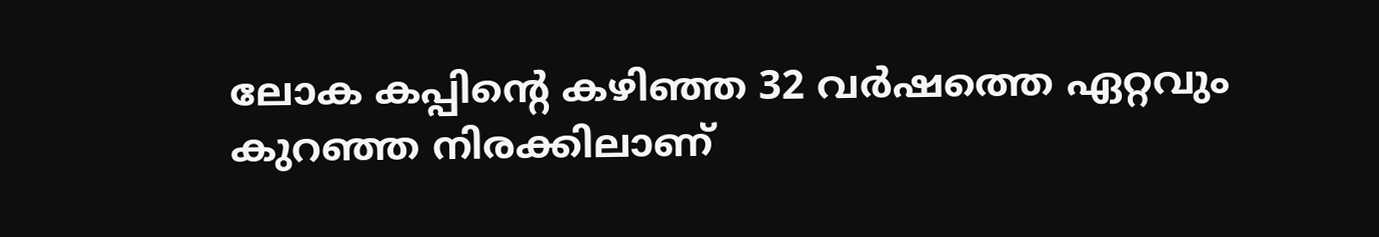ലോക കപ്പിന്റെ കഴിഞ്ഞ 32 വര്‍ഷത്തെ ഏറ്റവും കുറഞ്ഞ നിരക്കിലാണ്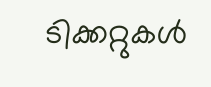ടിക്കറ്റുകള്‍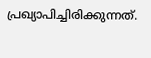പ്രഖ്യാപിച്ചിരിക്കുന്നത്.